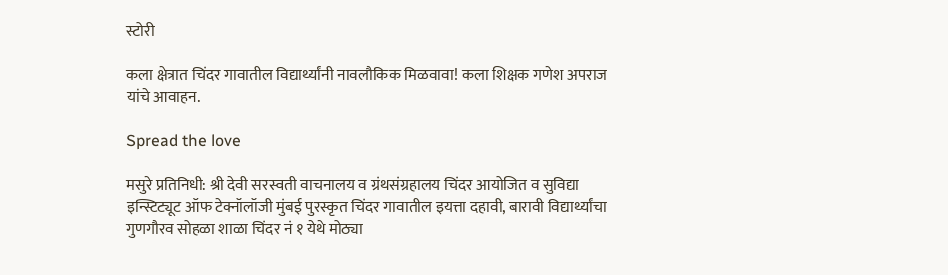स्टोरी

कला क्षेत्रात चिंदर गावातील विद्यार्थ्यांनी नावलौकिक मिळवावा! कला शिक्षक गणेश अपराज यांचे आवाहन.

Spread the love

मसुरे प्रतिनिधी: श्री देवी सरस्वती वाचनालय व ग्रंथसंग्रहालय चिंदर आयोजित व सुविद्या इन्स्टिट्यूट ऑफ टेक्नॉलॉजी मुंबई पुरस्कृत चिंदर गावातील इयत्ता दहावी, बारावी विद्यार्थ्यांचा गुणगौरव सोहळा शाळा चिंदर नं १ येथे मोठ्या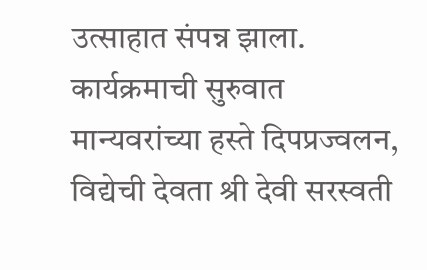उत्साहात संपन्न झाला. कार्यक्रमाची सुरुवात मान्यवरांच्या हस्ते दिपप्रज्वलन, विद्येची देवता श्री देवी सरस्वती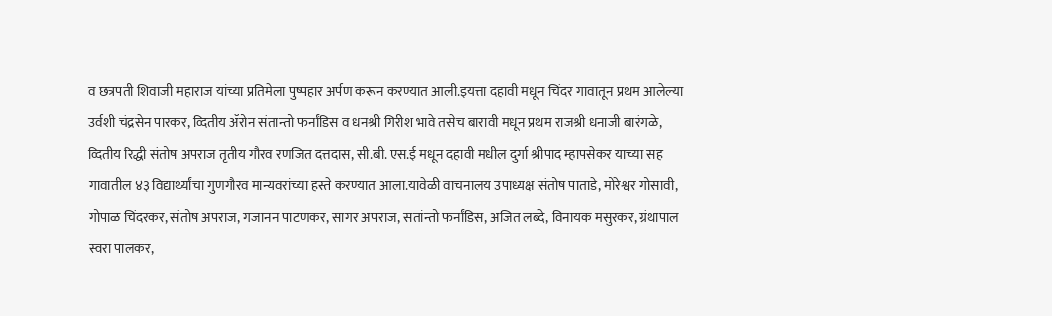व छत्रपती शिवाजी महाराज यांच्या प्रतिमेला पुष्पहार अर्पण करून करण्यात आली.इयत्ता दहावी मधून चिंदर गावातून प्रथम आलेल्या उर्वशी चंद्रसेन पारकर, व्दितीय ॲरोन संतान्तो फर्नांडिस व धनश्री गिरीश भावे तसेच बारावी मधून प्रथम राजश्री धनाजी बारंगळे, व्दितीय रिद्धी संतोष अपराज तृतीय गौरव रणजित दत्तदास, सी.बी. एस.ई मधून दहावी मधील दुर्गा श्रीपाद म्हापसेकर याच्या सह गावातील ४३ विद्यार्थ्यांचा गुणगौरव मान्यवरांच्या हस्ते करण्यात आला.यावेळी वाचनालय उपाध्यक्ष संतोष पाताडे, मोरेश्वर गोसावी, गोपाळ चिंदरकर, संतोष अपराज, गजानन पाटणकर, सागर अपराज, सतांन्तो फर्नांडिस, अजित लब्दे, विनायक मसुरकर, ग्रंथापाल स्वरा पालकर,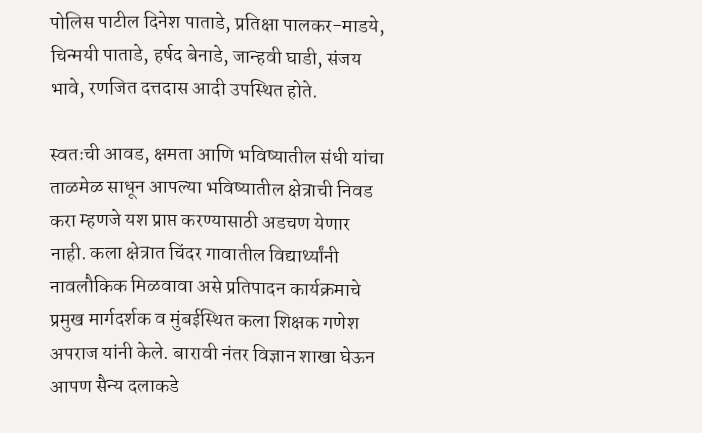पोलिस पाटील दिनेश पाताडे, प्रतिक्षा पालकर-माडये, चिन्मयी पाताडे, हर्षद बेनाडे, जान्हवी घाडी, संजय भावे, रणजित दत्तदास आदी उपस्थित होते.

स्वतःची आवड, क्षमता आणि भविष्यातील संधी यांचा ताळमेळ साधून आपल्या भविष्यातील क्षेत्राची निवड करा म्हणजे यश प्राप्त करण्यासाठी अडचण येणार नाही. कला क्षेत्रात चिंदर गावातील विद्यार्थ्यांनी नावलौकिक मिळवावा असे प्रतिपादन कार्यक्रमाचे प्रमुख मार्गदर्शक व मुंबईस्थित कला शिक्षक गणेश अपराज यांनी केले. बारावी नंतर विज्ञान शाखा घेऊन आपण सैन्य दलाकडे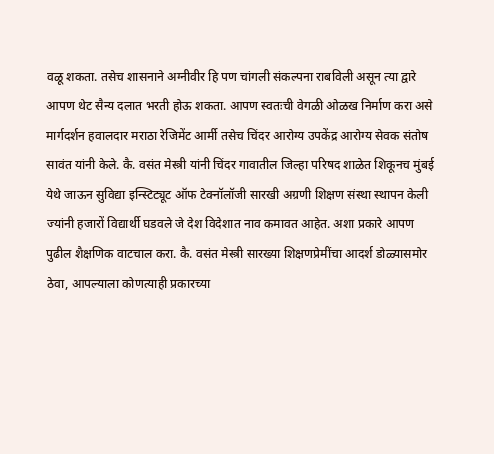वळू शकता. तसेच शासनाने अग्नीवीर हि पण चांगली संकल्पना राबविली असून त्या द्वारे आपण थेट सैन्य दलात भरती होऊ शकता. आपण स्वतःची वेगळी ओळख निर्माण करा असे मार्गदर्शन हवालदार मराठा रेजिमेंट आर्मी तसेच चिंदर आरोग्य उपकेंद्र आरोग्य सेवक संतोष सावंत यांनी केले. कै. वसंत मेस्त्री यांनी चिंदर गावातील जिल्हा परिषद शाळेत शिकूनच मुंबई येथे जाऊन सुविद्या इन्स्टिट्यूट ऑफ टेक्नॉलॉजी सारखी अग्रणी शिक्षण संस्था स्थापन केली ज्यांनी हजारों विद्यार्थी घडवले जे देश विदेशात नाव कमावत आहेत. अशा प्रकारे आपण पुढील शैक्षणिक वाटचाल करा. कै. वसंत मेस्त्री सारख्या शिक्षणप्रेमींचा आदर्श डोळ्यासमोर ठेवा, आपल्याला कोणत्याही प्रकारच्या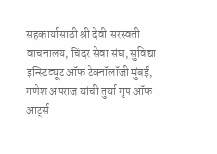सहकार्यासाठी श्री देवी सरस्वती वाचनालय, चिंदर सेवा संघ, सुविद्या इन्स्टिट्यूट ऑफ टेक्नॉलॉजी मुंबई, गणेश अपराज यांची तुर्या गृप ऑफ आर्ट्स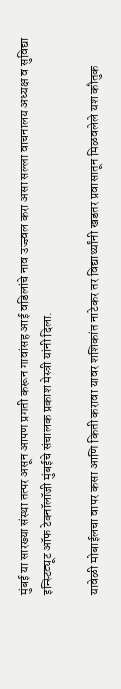मुंबई या सारख्या संस्था तत्पर असून आपण प्रगती करून गावांसह आई वडिलांचे नाव उज्ज्वल करा असा सल्ला वाचनालय अध्यक्ष व सुविद्या इन्स्टिट्यूट ऑफ टेक्नॉलॉजी मुंबईचे संचालक प्रकाश मेस्त्री यांनी दिला.

यावेळी मोबाईलचा वापर कसा आणि किती करावा यावर शशिकांत नाटेकर तर विद्यार्थ्यांनी खडतर प्रवासातून मिळवलेले यश कौतुक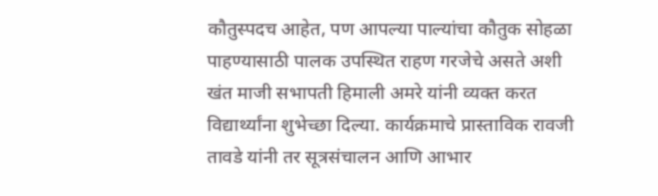कौतुस्पदच आहेत, पण आपल्या पाल्यांचा कौतुक सोहळा पाहण्यासाठी पालक उपस्थित राहण गरजेचे असते अशी खंत माजी सभापती हिमाली अमरे यांनी व्यक्त करत विद्यार्थ्यांना शुभेच्छा दिल्या. कार्यक्रमाचे प्रास्ताविक रावजी तावडे यांनी तर सूत्रसंचालन आणि आभार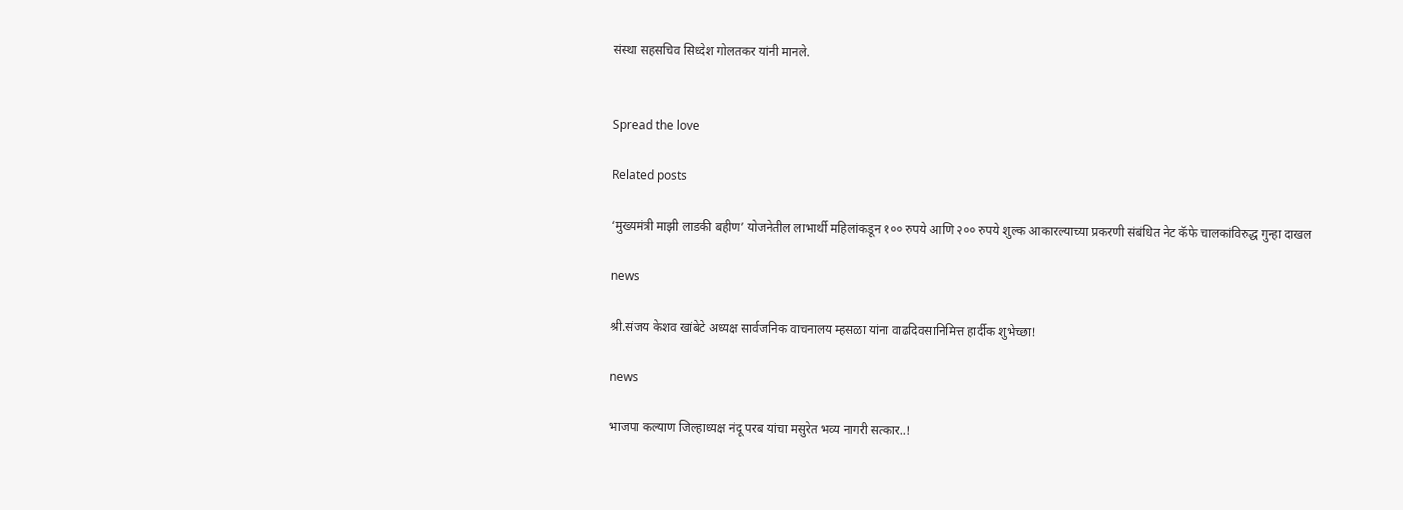संस्था सहसचिव सिध्देश गोलतकर यांनी मानले.


Spread the love

Related posts

‘मुख्यमंत्री माझी लाडकी बहीण’ योजनेतील लाभार्थी महिलांकडून १०० रुपये आणि २०० रुपये शुल्क आकारल्याच्या प्रकरणी संबंधित नेट कॅफे चालकांविरुद्ध गुन्हा दाखल

news

श्री.संजय केशव खांबेटे अध्यक्ष सार्वजनिक वाचनालय म्हसळा यांना वाढदिवसानिमित्त हार्दीक शुभेच्छा!

news

भाजपा कल्याण जिल्हाध्यक्ष नंदू परब यांचा मसुरेत भव्य नागरी सत्कार..!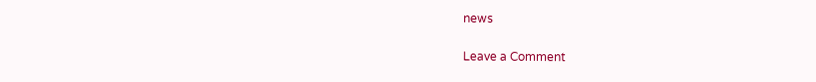news

Leave a Comment